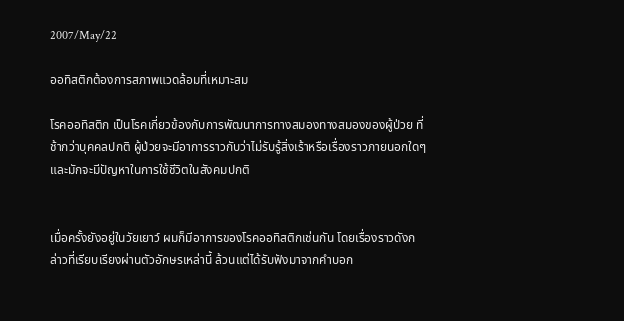2007/May/22

ออทิสติกต้องการสภาพแวดล้อมที่เหมาะสม

โรคออทิสติก เป็นโรคเกี่ยวข้องกับการพัฒนาการทางสมองทางสมองของผู้ป่วย ที่ช้ากว่าบุคคลปกติ ผู้ป่วยจะมีอาการราวกับว่าไม่รับรู้สิ่งเร้าหรือเรื่องราวภายนอกใดๆ และมักจะมีปัญหาในการใช้ชีวิตในสังคมปกติ


เมื่อครั้งยังอยู่ในวัยเยาว์ ผมก็มีอาการของโรคออทิสติกเช่นกัน โดยเรื่องราวดังกล่าวที่เรียบเรียงผ่านตัวอักษรเหล่านี้ ล้วนแต่ได้รับฟังมาจากคำบอก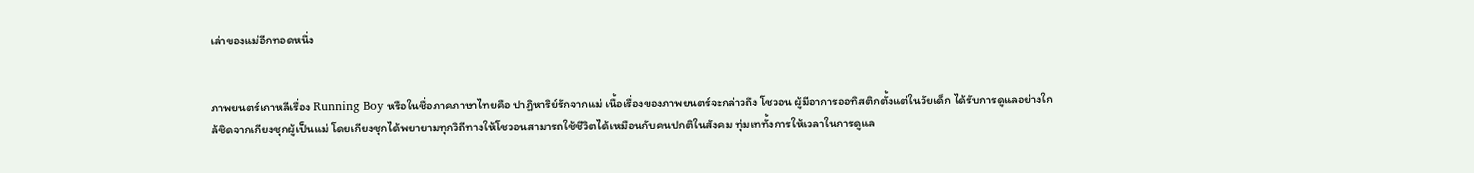เล่าของแม่อีกทอดหนึ่ง


ภาพยนตร์เกาหลีเรื่อง Running Boy หรือในชื่อภาคภาษาไทยคือ ปาฏิหาริย์รักจากแม่ เนื้อเรื่องของภาพยนตร์จะกล่าวถึง โชวอน ผู้มีอาการออทิสติกตั้งแต่ในวัยเด็ก ได้รับการดูแลอย่างใกล้ชิดจากเกียงชุกผู้เป็นแม่ โดยเกียงชุกได้พยายามทุกวิถีทางให้โชวอนสามารถใช้ชีวิตได้เหมือนกับคนปกติในสังคม ทุ่มเททั้งการให้เวลาในการดูแล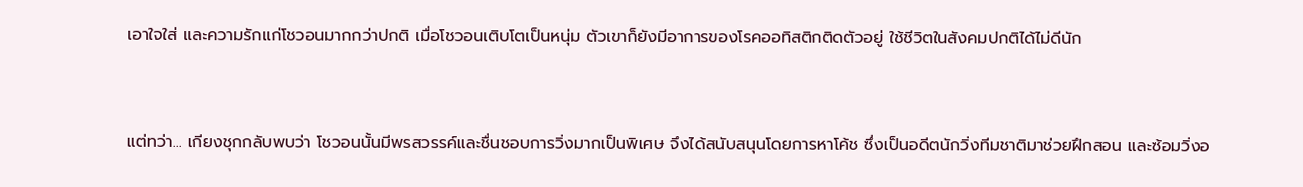เอาใจใส่ และความรักแก่โชวอนมากกว่าปกติ เมื่อโชวอนเติบโตเป็นหนุ่ม ตัวเขาก็ยังมีอาการของโรคออทิสติกติดตัวอยู่ ใช้ชีวิตในสังคมปกติได้ไม่ดีนัก


แต่ทว่า... เกียงชุกกลับพบว่า โชวอนนั้นมีพรสวรรค์และชื่นชอบการวิ่งมากเป็นพิเศษ จึงได้สนับสนุนโดยการหาโค้ช ซึ่งเป็นอดีตนักวิ่งทีมชาติมาช่วยฝึกสอน และซ้อมวิ่งอ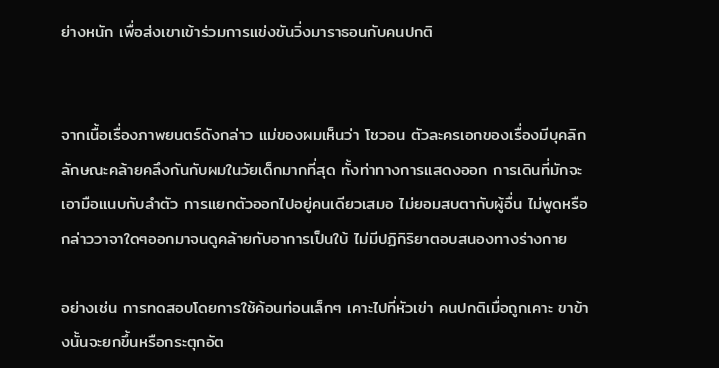ย่างหนัก เพื่อส่งเขาเข้าร่วมการแข่งขันวิ่งมาราธอนกับคนปกติ


จากเนื้อเรื่องภาพยนตร์ดังกล่าว แม่ของผมเห็นว่า โชวอน ตัวละครเอกของเรื่องมีบุคลิกลักษณะคล้ายคลึงกันกับผมในวัยเด็กมากที่สุด ทั้งท่าทางการแสดงออก การเดินที่มักจะเอามือแนบกับลำตัว การแยกตัวออกไปอยู่คนเดียวเสมอ ไม่ยอมสบตากับผู้อื่น ไม่พูดหรือกล่าววาจาใดๆออกมาจนดูคล้ายกับอาการเป็นใบ้ ไม่มีปฏิกิริยาตอบสนองทางร่างกาย

อย่างเช่น การทดสอบโดยการใช้ค้อนท่อนเล็กๆ เคาะไปที่หัวเข่า คนปกติเมื่อถูกเคาะ ขาข้างนั้นจะยกขึ้นหรือกระตุกอัต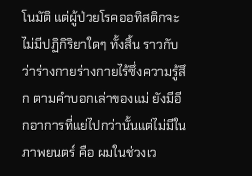โนมัติ แต่ผู้ป่วยโรคออทิสติกจะไม่มีปฏิกิริยาใดๆ ทั้งสิ้น ราวกับว่าร่างกายร่างกายไร้ซึ่งความรู้สึก ตามคำบอกเล่าของแม่ ยังมีอีกอาการที่แย่ไปกว่านั้นแต่ไม่มีในภาพยนตร์ คือ ผมในช่วงเว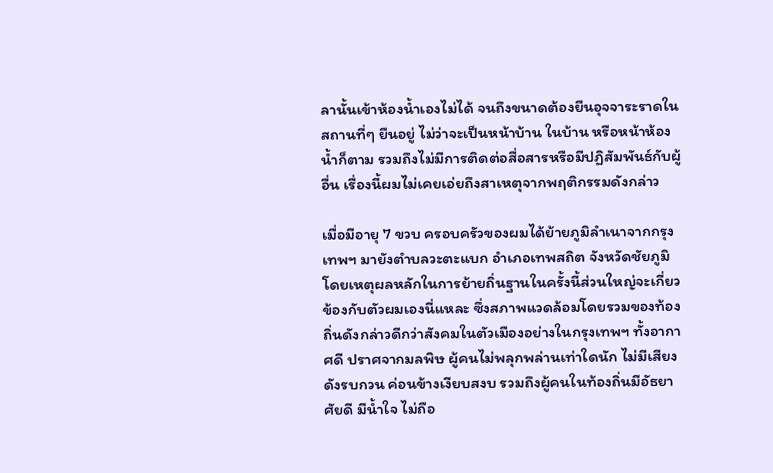ลานั้นเข้าห้องน้ำเองไม่ได้ จนถึงขนาดต้องยืนอุจจาระราดในสถานที่ๆ ยืนอยู่ ไม่ว่าจะเป็นหน้าบ้าน ในบ้าน หรือหน้าห้องน้ำก็ตาม รวมถึงไม่มีการติดต่อสื่อสารหรือมีปฏิสัมพันธ์กับผู้อื่น เรื่องนี้ผมไม่เคยเอ่ยถึงสาเหตุจากพฤติกรรมดังกล่าว

เมื่อมีอายุ 7 ขวบ ครอบครัวของผมได้ย้ายภูมิลำเนาจากกรุงเทพฯ มายังตำบลวะตะแบก อำเภอเทพสถิต จังหวัดชัยภูมิ โดยเหตุผลหลักในการย้ายถิ่นฐานในครั้งนี้ส่วนใหญ่จะเกี่ยวข้องกับตัวผมเองนี่แหละ ซึ่งสภาพแวดล้อมโดยรวมของท้องถิ่นดังกล่าวดีกว่าสังคมในตัวเมืองอย่างในกรุงเทพฯ ทั้งอากาศดี ปราศจากมลพิษ ผู้คนไม่พลุกพล่านเท่าใดนัก ไม่มีเสียงดังรบกวน ค่อนข้างเงียบสงบ รวมถึงผู้คนในท้องถิ่นมีอัธยาศัยดี มีน้ำใจ ไม่ถือ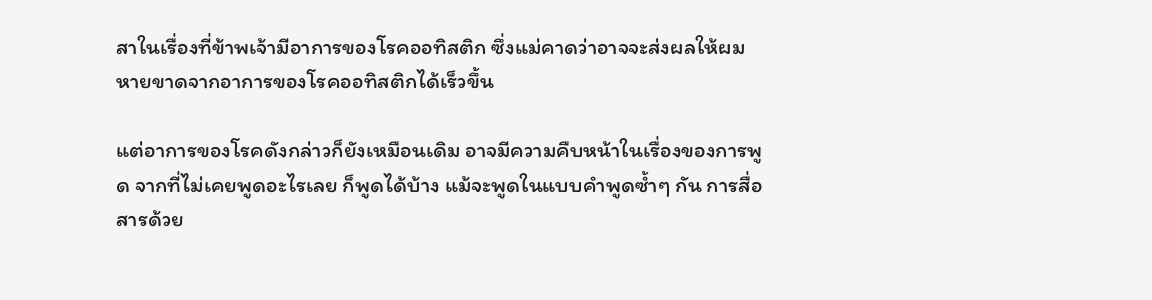สาในเรื่องที่ข้าพเจ้ามีอาการของโรคออทิสติก ซึ่งแม่คาดว่าอาจจะส่งผลให้ผมหายขาดจากอาการของโรคออทิสติกได้เร็วขึ้น

แต่อาการของโรคดังกล่าวก็ยังเหมือนเดิม อาจมีความคืบหน้าในเรื่องของการพูด จากที่ไม่เคยพูดอะไรเลย ก็พูดได้บ้าง แม้จะพูดในแบบคำพูดซ้ำๆ กัน การสื่อสารด้วย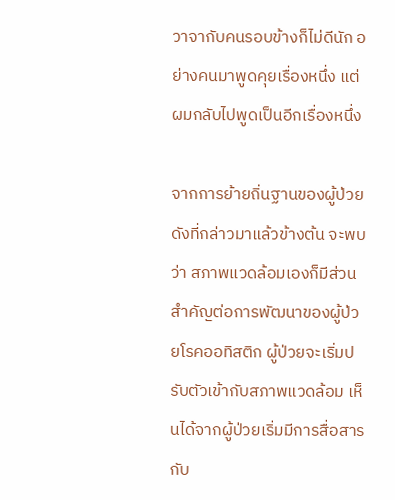วาจากับคนรอบข้างก็ไม่ดีนัก อย่างคนมาพูดคุยเรื่องหนึ่ง แต่ผมกลับไปพูดเป็นอีกเรื่องหนึ่ง

จากการย้ายถิ่นฐานของผู้ป่วยดังที่กล่าวมาแล้วข้างต้น จะพบว่า สภาพแวดล้อมเองก็มีส่วนสำคัญต่อการพัฒนาของผู้ป่วยโรคออทิสติก ผู้ป่วยจะเริ่มปรับตัวเข้ากับสภาพแวดล้อม เห็นได้จากผู้ป่วยเริ่มมีการสื่อสารกับ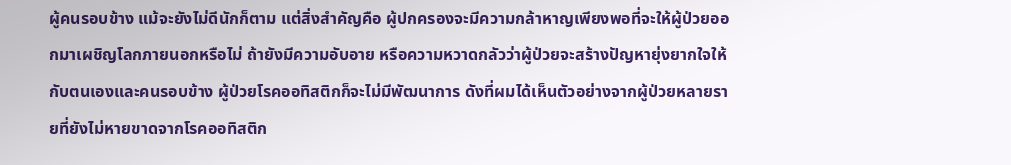ผู้คนรอบข้าง แม้จะยังไม่ดีนักก็ตาม แต่สิ่งสำคัญคือ ผู้ปกครองจะมีความกล้าหาญเพียงพอที่จะให้ผู้ป่วยออกมาเผชิญโลกภายนอกหรือไม่ ถ้ายังมีความอับอาย หรือความหวาดกลัวว่าผู้ป่วยจะสร้างปัญหายุ่งยากใจให้กับตนเองและคนรอบข้าง ผู้ป่วยโรคออทิสติกก็จะไม่มีพัฒนาการ ดังที่ผมได้เห็นตัวอย่างจากผู้ป่วยหลายรายที่ยังไม่หายขาดจากโรคออทิสติก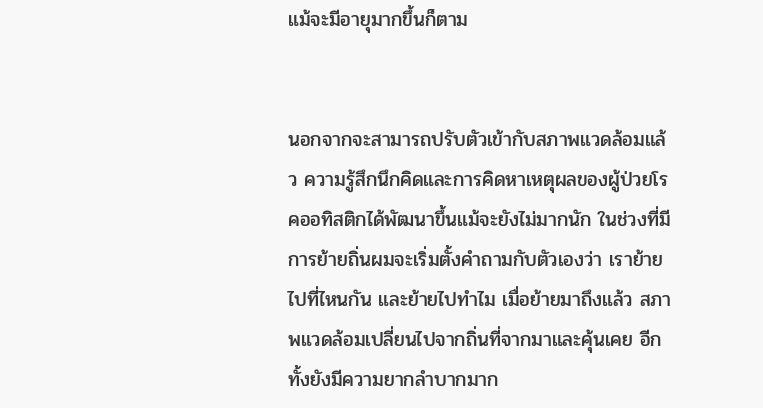แม้จะมีอายุมากขึ้นก็ตาม


นอกจากจะสามารถปรับตัวเข้ากับสภาพแวดล้อมแล้ว ความรู้สึกนึกคิดและการคิดหาเหตุผลของผู้ป่วยโรคออทิสติกได้พัฒนาขึ้นแม้จะยังไม่มากนัก ในช่วงที่มีการย้ายถิ่นผมจะเริ่มตั้งคำถามกับตัวเองว่า เราย้ายไปที่ไหนกัน และย้ายไปทำไม เมื่อย้ายมาถึงแล้ว สภาพแวดล้อมเปลี่ยนไปจากถิ่นที่จากมาและคุ้นเคย อีกทั้งยังมีความยากลำบากมาก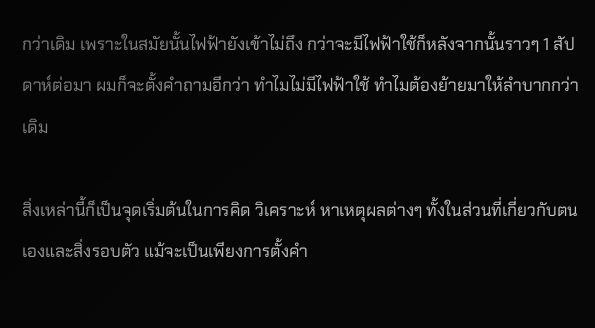กว่าเดิม เพราะในสมัยนั้นไฟฟ้ายังเข้าไม่ถึง กว่าจะมีไฟฟ้าใช้ก็หลังจากนั้นราวๆ 1 สัปดาห์ต่อมา ผมก็จะตั้งคำถามอีกว่า ทำไมไม่มีไฟฟ้าใช้ ทำไมต้องย้ายมาให้ลำบากกว่าเดิม

สิ่งเหล่านี้ก็เป็นจุดเริ่มต้นในการคิด วิเคราะห์ หาเหตุผลต่างๆ ทั้งในส่วนที่เกี่ยวกับตนเองและสิ่งรอบตัว แม้จะเป็นเพียงการตั้งคำ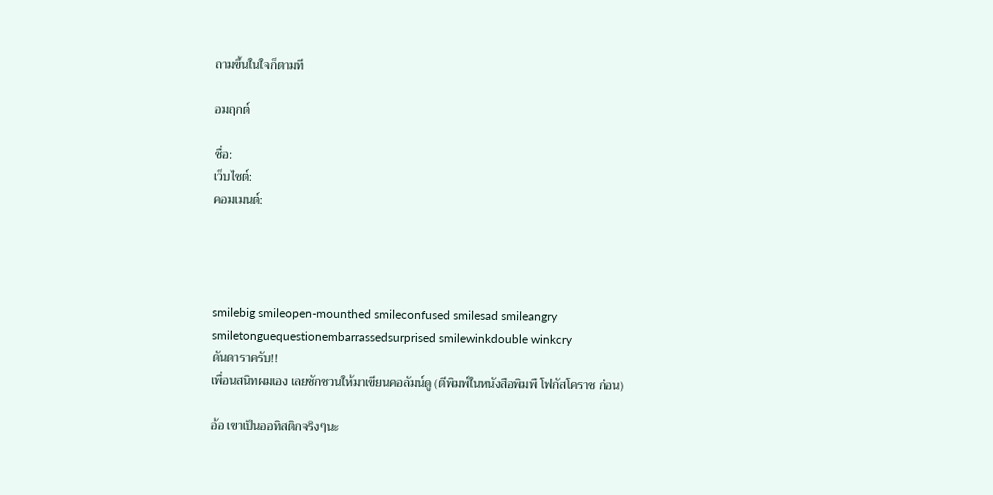ถามขึ้นในใจก็ตามที

อมฤกต์

ชื่อ:
เว็บไซต์:
คอมเมนต์:




smilebig smileopen-mounthed smileconfused smilesad smileangry smiletonguequestionembarrassedsurprised smilewinkdouble winkcry
ดันดาราครับ!!
เพื่อนสนิทผมเอง เลยชักชวนให้มาเขียนคอลัมน์ดู (ตีพิมพ์ในหนังสือพิมพื โฟกัสโคราช ก่อน)

อ้อ เขาเป็นออทิสติกจริงๆนะ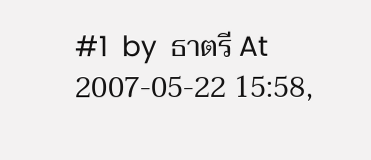#1  by  ธาตรี At 2007-05-22 15:58,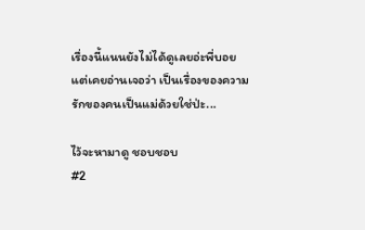เรื่องนี้แนนยังไม่ได้ดูเลยอ่ะพี่บอย
แต่เคยอ่านเจอว่า เป็นเรื่องของความรักของคนเป็นแม่ด้วยใช่ป่ะ...

ไว้จะหามาดู ชอบชอบ
#2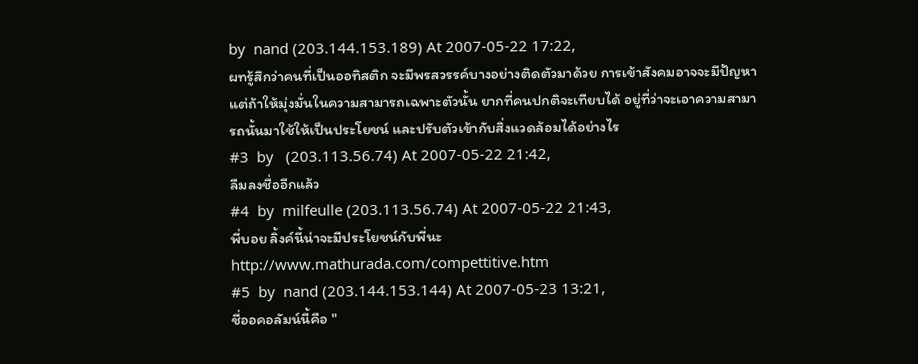by  nand (203.144.153.189) At 2007-05-22 17:22,
ผทรู้สึกว่าคนที่เป็นออทิสติก จะมีพรสวรรค์บางอย่างติดตัวมาด้วย การเข้าสังคมอาจจะมีปัญหา แต่ถ้าให้มุ่งมั่นในความสามารถเฉพาะตัวนั้น ยากที่คนปกติจะเทียบได้ อยู่ที่ว่าจะเอาความสามารถนั้นมาใช้ให้เป็นประโยชน์ และปรับตัวเข้ากับสิ่งแวดล้อมได้อย่างไร
#3  by   (203.113.56.74) At 2007-05-22 21:42,
ลืมลงชื่ออีกแล้ว
#4  by  milfeulle (203.113.56.74) At 2007-05-22 21:43,
พี่บอย ลิ้งค์นี้น่าจะมีประโยชน์กับพี่นะ
http://www.mathurada.com/compettitive.htm
#5  by  nand (203.144.153.144) At 2007-05-23 13:21,
ชื่ออคอลัมน์นี้คือ "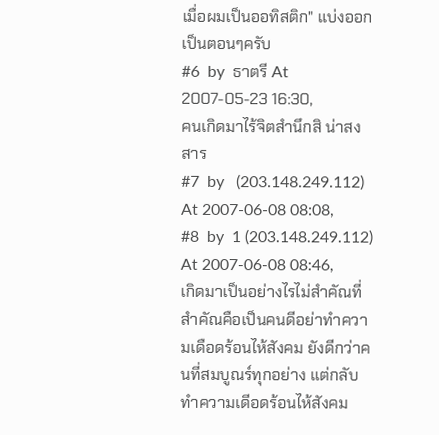เมื่อผมเป็นออทิสติก" แบ่งออกเป็นตอนๆครับ
#6  by  ธาตรี At 2007-05-23 16:30,
คนเกิดมาไร้จิตสำนึกสิ น่าสงสาร
#7  by   (203.148.249.112) At 2007-06-08 08:08,
#8  by  1 (203.148.249.112) At 2007-06-08 08:46,
เกิดมาเป็นอย่างไรไม่สําคัณที่สําคัณคือเป็นคนดีอย่าทําความเดือดร้อนไห้สังคม ยังดีกว่าคนที่สมบูณร์ทุกอย่าง แต่กลับทําความเดีอดร้อนไห้สังคม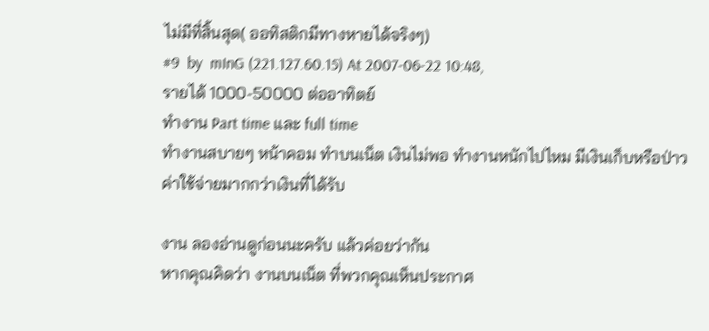ไม่มีที่สิ้นสุด( ออทิสติกมีทางหายได้จริงๆ)
#9  by  mInG (221.127.60.15) At 2007-06-22 10:48,
รายได้ 1000-50000 ต่ออาทิตย์
ทำงาน Part time และ full time
ทำงานสบายๆ หน้าคอม ทำบนเน็ต เงินไม่พอ ทำงานหนักไปไหม มีเงินเก็บหรือป่าว ค่าใช้จ่ายมากกว่าเงินที่ได้รับ

งาน ลองอ่านดูก่อนนะครับ แล้วค่อยว่ากัน
หากคุณคิดว่า งานบนเน็ต ที่พวกคุณเห็นประกาศ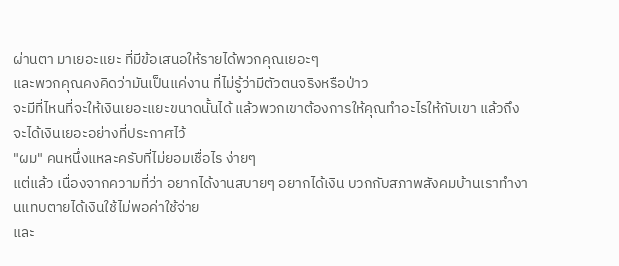ผ่านตา มาเยอะแยะ ที่มีข้อเสนอให้รายได้พวกคุณเยอะๆ
และพวกคุณคงคิดว่ามันเป็นแค่งาน ที่ไม่รู้ว่ามีตัวตนจริงหรือป่าว
จะมีที่ไหนที่จะให้เงินเยอะแยะขนาดนั้นได้ แล้วพวกเขาต้องการให้คุณทำอะไรให้กับเขา แล้วถึงจะได้เงินเยอะอย่างที่ประกาศไว้
"ผม" คนหนึ่งแหละครับที่ไม่ยอมเชื่อไร ง่ายๆ
แต่แล้ว เนื่องจากความที่ว่า อยากได้งานสบายๆ อยากได้เงิน บวกกับสภาพสังคมบ้านเราทำงานแทบตายได้เงินใช้ไม่พอค่าใช้จ่าย
และ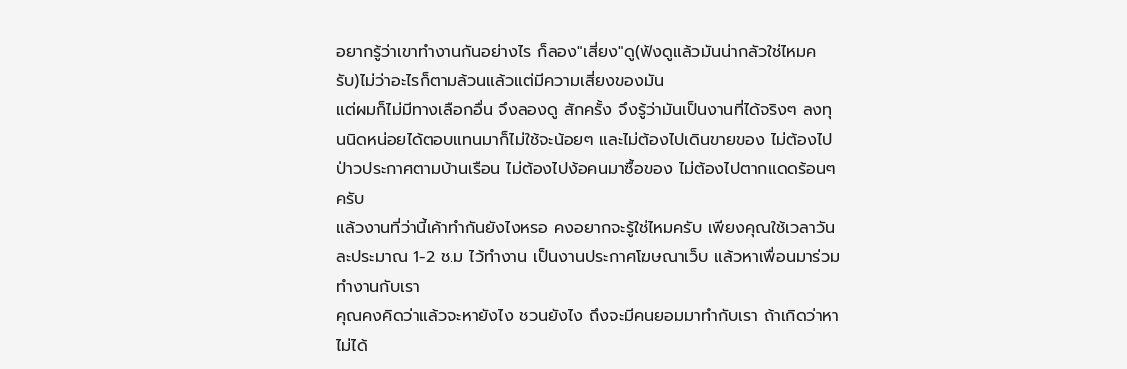อยากรู้ว่าเขาทำงานกันอย่างไร ก็ลอง"เสี่ยง"ดู(ฟังดูแล้วมันน่ากลัวใช่ไหมครับ)ไม่ว่าอะไรก็ตามล้วนแล้วแต่มีความเสี่ยงของมัน
แต่ผมก็ไม่มีทางเลือกอื่น จึงลองดู สักครั้ง จึงรู้ว่ามันเป็นงานที่ได้จริงๆ ลงทุนนิดหน่อยได้ตอบแทนมาก็ไม่ใช้จะน้อยๆ และไม่ต้องไปเดินขายของ ไม่ต้องไปป่าวประกาศตามบ้านเรือน ไม่ต้องไปง้อคนมาซื้อของ ไม่ต้องไปตากแดดร้อนๆ ครับ
แล้วงานที่ว่านี้เค้าทำกันยังไงหรอ คงอยากจะรู้ใช่ไหมครับ เพียงคุณใช้เวลาวันละประมาณ 1-2 ช.ม ไว้ทำงาน เป็นงานประกาศโฆษณาเว็บ แล้วหาเพื่อนมาร่วมทำงานกับเรา
คุณคงคิดว่าแล้วจะหายังไง ชวนยังไง ถึงจะมีคนยอมมาทำกับเรา ถ้าเกิดว่าหาไม่ได้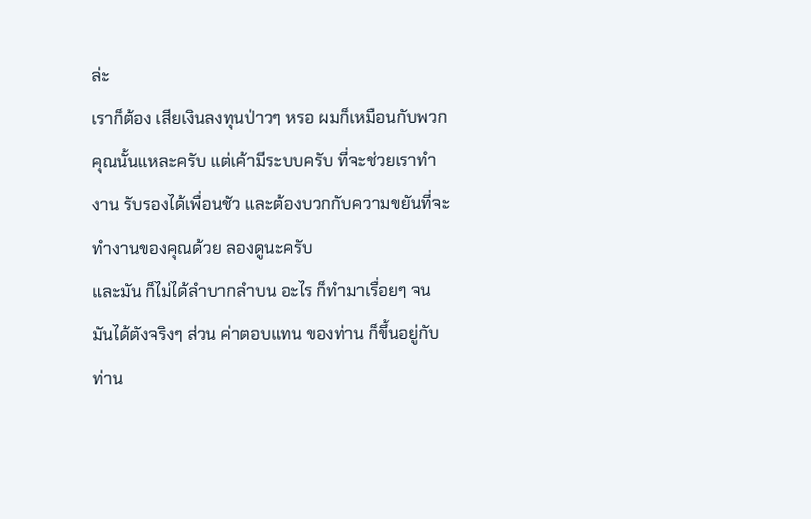ล่ะ
เราก็ต้อง เสียเงินลงทุนป่าวๆ หรอ ผมก็เหมือนกับพวกคุณนั้นแหละครับ แต่เค้ามีระบบครับ ที่จะช่วยเราทำงาน รับรองได้เพื่อนชัว และต้องบวกกับความขยันที่จะทำงานของคุณด้วย ลองดูนะครับ
และมัน ก็ไม่ได้ลำบากลำบน อะไร ก็ทำมาเรื่อยๆ จนมันได้ตังจริงๆ ส่วน ค่าตอบแทน ของท่าน ก็ขึ้นอยู่กับท่าน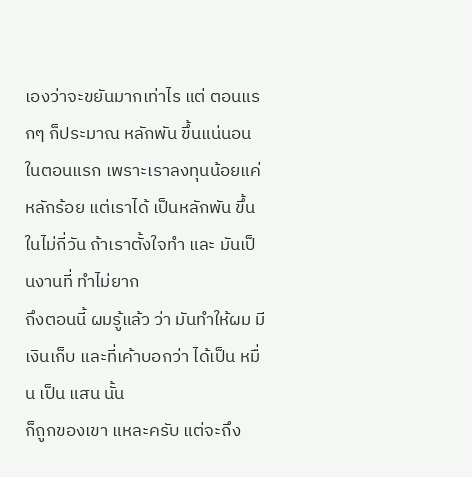เองว่าจะขยันมากเท่าไร แต่ ตอนแรกๆ ก็ประมาณ หลักพัน ขึ้นแน่นอน ในตอนแรก เพราะเราลงทุนน้อยแค่ หลักร้อย แต่เราได้ เป็นหลักพัน ขึ้นในไม่กี่วัน ถ้าเราตั้งใจทำ และ มันเป็นงานที่ ทำไม่ยาก
ถึงตอนนี้ ผมรู้แล้ว ว่า มันทำให้ผม มีเงินเก็บ และที่เค้าบอกว่า ได้เป็น หมื่น เป็น แสน นั้น
ก็ถูกของเขา แหละครับ แต่จะถึง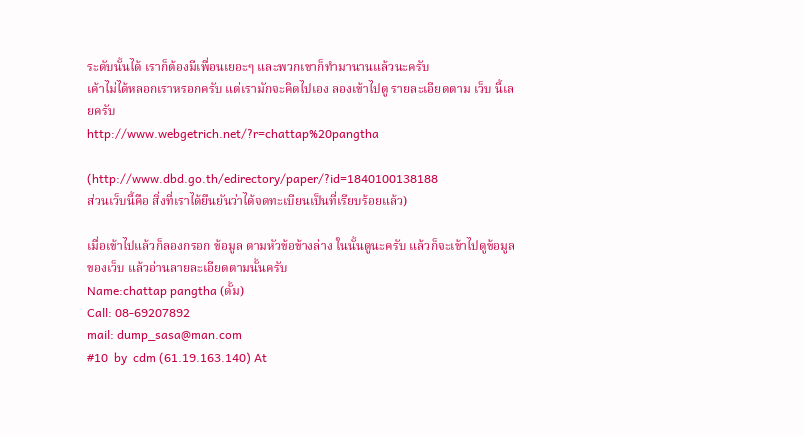ระดับนั้นได้ เราก็ต้องมีเพื่อนเยอะๆ และพวกเขาก็ทำมานานแล้วนะครับ
เค้าไม่ได้หลอกเราหรอกครับ แต่เรามักจะคิดไปเอง ลองเข้าไปดู รายละเอียดตาม เว็บ นี้เลยครับ
http://www.webgetrich.net/?r=chattap%20pangtha

(http://www.dbd.go.th/edirectory/paper/?id=1840100138188
ส่วนเว็บนี้คือ สิ่งที่เราได้ยืนยันว่าได้จดทะเบียนเป็นที่เรียบร้อยแล้ว)

เมื่อเข้าไปแล้วก็ลองกรอก ข้อมูล ตามหัวข้อข้างล่าง ในนั้นดูนะครับ แล้วก็จะเข้าไปดูข้อมูลของเว็บ แล้วอ่านลายละเอียดตามนั้นครับ
Name:chattap pangtha (ดั้ม)
Call: 08-69207892
mail: dump_sasa@man.com
#10  by  cdm (61.19.163.140) At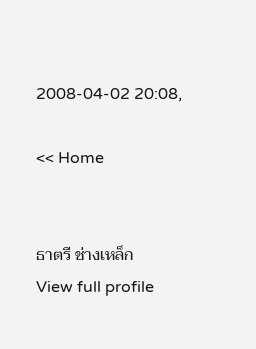2008-04-02 20:08,

<< Home


ธาตรี ช่างเหล็ก
View full profile